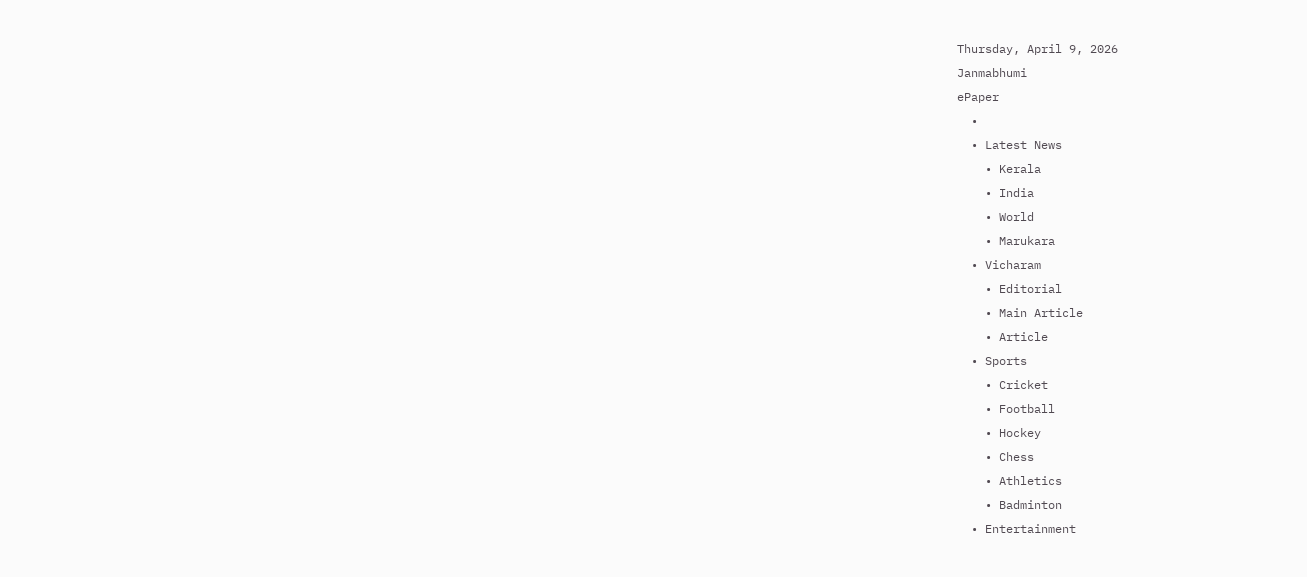Thursday, April 9, 2026
Janmabhumi
ePaper
  •
  • Latest News
    • Kerala
    • India
    • World
    • Marukara
  • Vicharam
    • Editorial
    • Main Article
    • Article
  • Sports
    • Cricket
    • Football
    • Hockey
    • Chess
    • Athletics
    • Badminton
  • Entertainment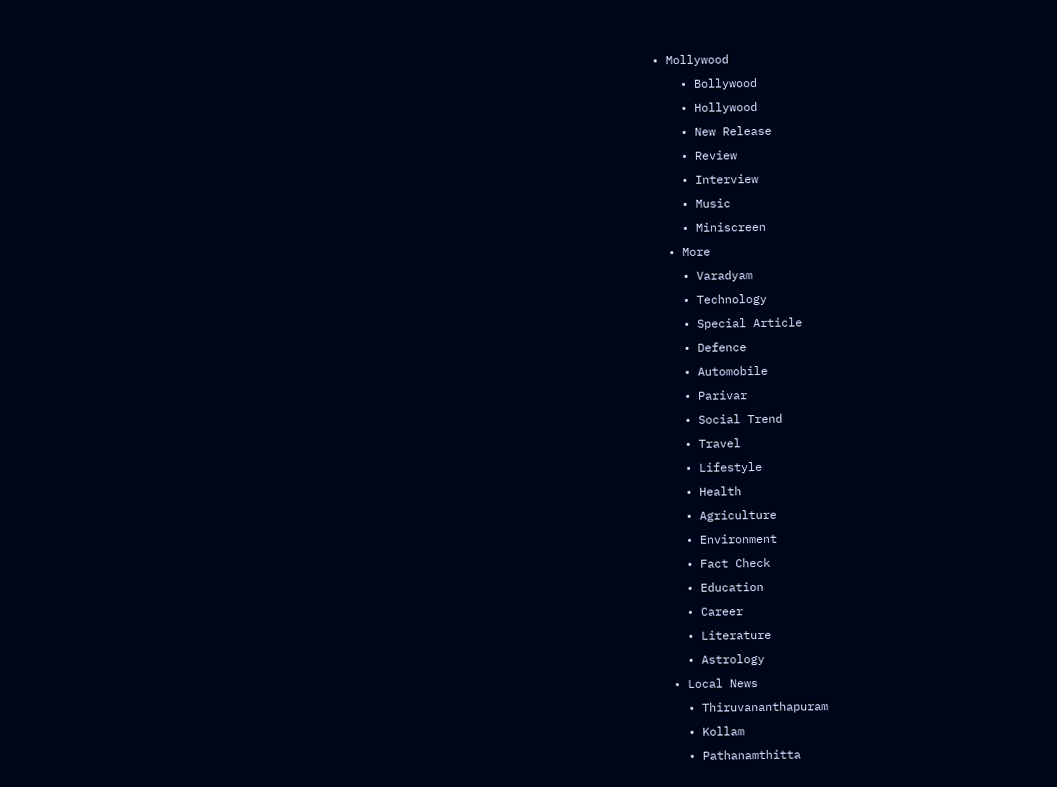• Mollywood
    • Bollywood
    • Hollywood
    • New Release
    • Review
    • Interview
    • Music
    • Miniscreen
  • More
    • Varadyam
    • Technology
    • Special Article
    • Defence
    • Automobile
    • Parivar
    • Social Trend
    • Travel
    • Lifestyle
    • Health
    • Agriculture
    • Environment
    • Fact Check
    • Education
    • Career
    • Literature
    • Astrology
  • Local News
    • Thiruvananthapuram
    • Kollam
    • Pathanamthitta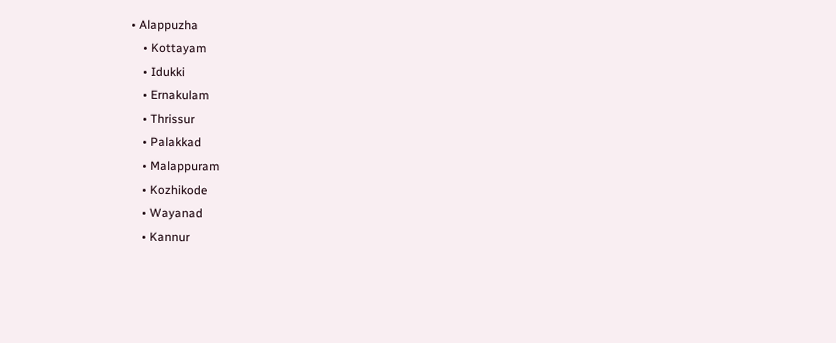• Alappuzha
    • Kottayam
    • Idukki
    • Ernakulam
    • Thrissur
    • Palakkad
    • Malappuram
    • Kozhikode
    • Wayanad
    • Kannur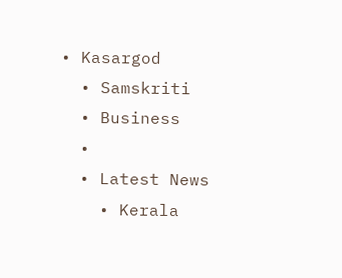• Kasargod
  • Samskriti
  • Business
  •
  • Latest News
    • Kerala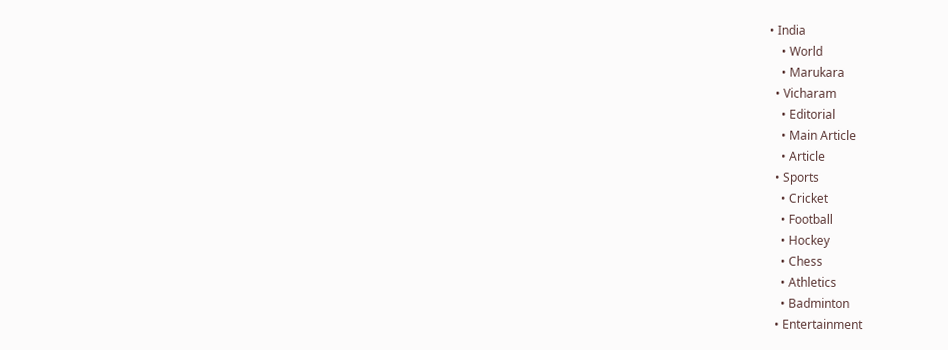• India
    • World
    • Marukara
  • Vicharam
    • Editorial
    • Main Article
    • Article
  • Sports
    • Cricket
    • Football
    • Hockey
    • Chess
    • Athletics
    • Badminton
  • Entertainment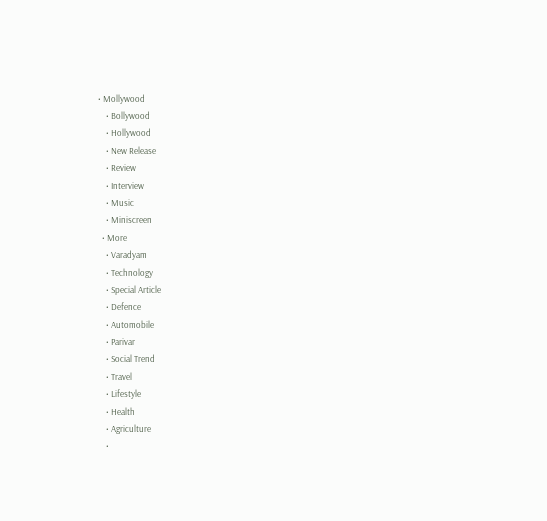• Mollywood
    • Bollywood
    • Hollywood
    • New Release
    • Review
    • Interview
    • Music
    • Miniscreen
  • More
    • Varadyam
    • Technology
    • Special Article
    • Defence
    • Automobile
    • Parivar
    • Social Trend
    • Travel
    • Lifestyle
    • Health
    • Agriculture
    •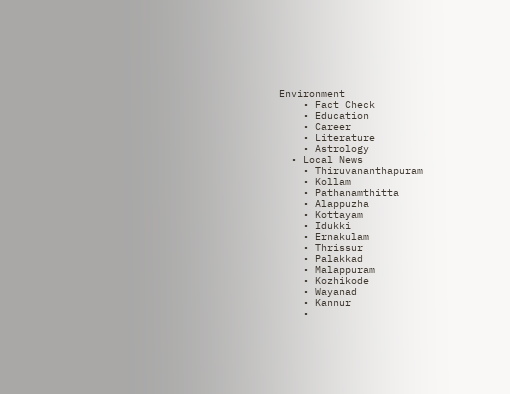Environment
    • Fact Check
    • Education
    • Career
    • Literature
    • Astrology
  • Local News
    • Thiruvananthapuram
    • Kollam
    • Pathanamthitta
    • Alappuzha
    • Kottayam
    • Idukki
    • Ernakulam
    • Thrissur
    • Palakkad
    • Malappuram
    • Kozhikode
    • Wayanad
    • Kannur
    •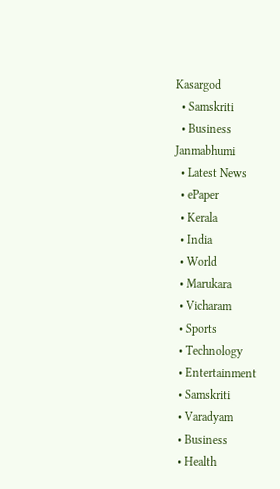Kasargod
  • Samskriti
  • Business
Janmabhumi
  • Latest News
  • ePaper
  • Kerala
  • India
  • World
  • Marukara
  • Vicharam
  • Sports
  • Technology
  • Entertainment
  • Samskriti
  • Varadyam
  • Business
  • Health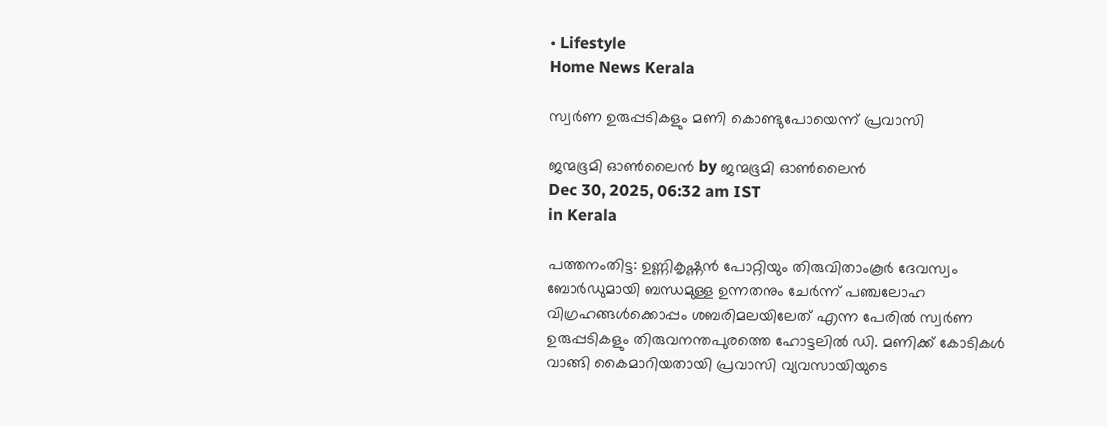• Lifestyle
Home News Kerala

സ്വര്‍ണ ഉരുപ്പടികളും മണി കൊണ്ടുപോയെന്ന് പ്രവാസി

ജന്മഭൂമി ഓണ്‍ലൈന്‍ by ജന്മഭൂമി ഓണ്‍ലൈന്‍
Dec 30, 2025, 06:32 am IST
in Kerala

പത്തനംതിട്ട: ഉണ്ണികൃഷ്ണന്‍ പോറ്റിയും തിരുവിതാംകൂര്‍ ദേവസ്വം ബോര്‍ഡുമായി ബന്ധമുള്ള ഉന്നതനും ചേര്‍ന്ന് പഞ്ചലോഹ വിഗ്രഹങ്ങള്‍ക്കൊപ്പം ശബരിമലയിലേത് എന്ന പേരില്‍ സ്വര്‍ണ ഉരുപ്പടികളും തിരുവനന്തപുരത്തെ ഹോട്ടലില്‍ ഡി. മണിക്ക് കോടികള്‍ വാങ്ങി കൈമാറിയതായി പ്രവാസി വ്യവസായിയുടെ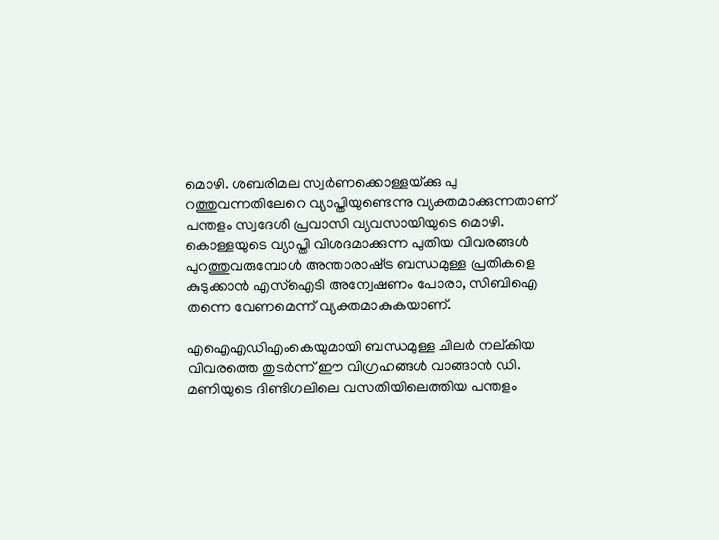മൊഴി. ശബരിമല സ്വര്‍ണക്കൊള്ളയ്‌ക്കു പു
റത്തുവന്നതിലേറെ വ്യാപ്തിയുണ്ടെന്നു വ്യക്തമാക്കുന്നതാണ് പന്തളം സ്വദേശി പ്രവാസി വ്യവസായിയുടെ മൊഴി. കൊള്ളയുടെ വ്യാപ്തി വിശദമാക്കുന്ന പുതിയ വിവരങ്ങള്‍ പുറത്തുവരുമ്പോള്‍ അന്താരാഷ്‌ട്ര ബന്ധമുള്ള പ്രതികളെ കുടുക്കാന്‍ എസ്‌ഐടി അന്വേഷണം പോരാ, സിബിഐ തന്നെ വേണമെന്ന് വ്യക്തമാകുകയാണ്.

എഐഎഡിഎംകെയുമായി ബന്ധമുള്ള ചിലര്‍ നല്കിയ വിവരത്തെ തുടര്‍ന്ന് ഈ വിഗ്രഹങ്ങള്‍ വാങ്ങാന്‍ ഡി. മണിയുടെ ദിണ്ടിഗലിലെ വസതിയിലെത്തിയ പന്തളം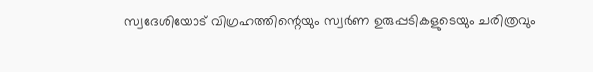സ്വദേശിയോട് വിഗ്രഹത്തിന്റെയും സ്വര്‍ണ ഉരുപ്പടികളുടെയും ചരിത്രവും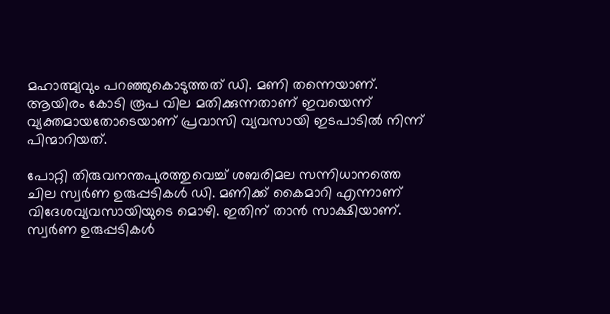മഹാത്മ്യവും പറഞ്ഞുകൊടുത്തത് ഡി. മണി തന്നെയാണ്. ആയിരം കോടി രൂപ വില മതിക്കുന്നതാണ് ഇവയെന്ന് വ്യക്തമായതോടെയാണ് പ്രവാസി വ്യവസായി ഇടപാടില്‍ നിന്ന് പിന്മാറിയത്.

പോറ്റി തിരുവനന്തപുരത്തുവെച്ച് ശബരിമല സന്നിധാനത്തെ ചില സ്വർണ ഉരുപ്പടികൾ ഡി. മണിക്ക് കൈമാറി എന്നാണ് വിദേശവ്യവസായിയുടെ മൊഴി. ഇതിന് താൻ സാക്ഷിയാണ്. സ്വർണ ഉരുപ്പടികൾ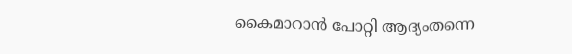കൈമാറാൻ പോറ്റി ആദ്യംതന്നെ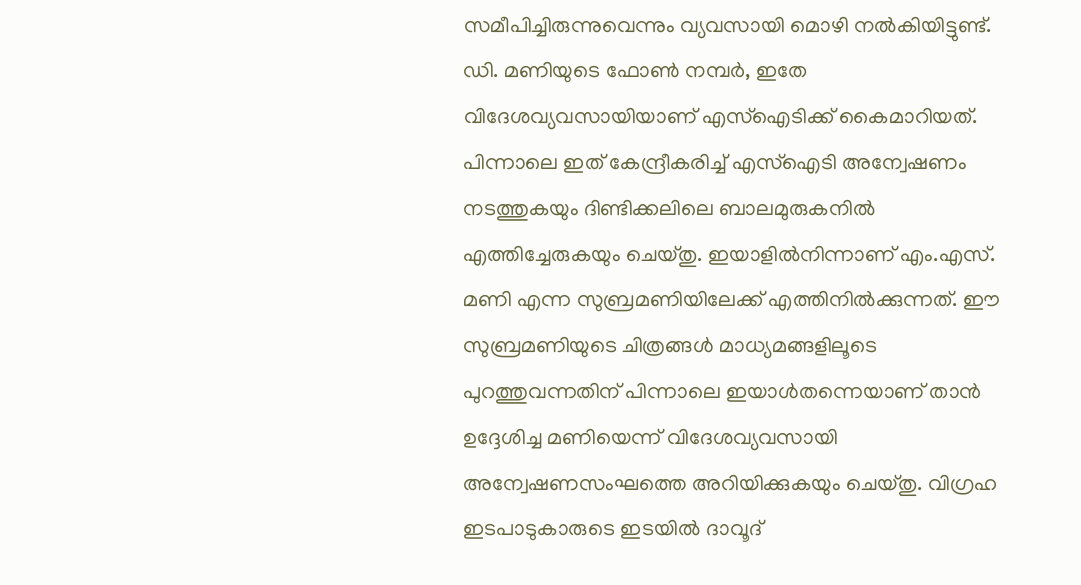സമീപിച്ചിരുന്നുവെന്നും വ്യവസായി മൊഴി നൽകിയിട്ടുണ്ട്. ഡി. മണിയുടെ ഫോൺ നമ്പർ, ഇതേ വിദേശവ്യവസായിയാണ് എസ്‌ഐടിക്ക് കൈമാറിയത്. പിന്നാലെ ഇത് കേന്ദ്രീകരിച്ച് എസ്‌ഐടി അന്വേഷണം നടത്തുകയും ദിണ്ടിക്കലിലെ ബാലമുരുകനിൽ എത്തിച്ചേരുകയും ചെയ്തു. ഇയാളിൽനിന്നാണ് എം.എസ്. മണി എന്ന സുബ്രമണിയിലേക്ക് എത്തിനിൽക്കുന്നത്. ഈ സുബ്രമണിയുടെ ചിത്രങ്ങൾ മാധ്യമങ്ങളിലൂടെ പുറത്തുവന്നതിന് പിന്നാലെ ഇയാൾതന്നെയാണ് താൻ ഉദ്ദേശിച്ച മണിയെന്ന് വിദേശവ്യവസായി അന്വേഷണസംഘത്തെ അറിയിക്കുകയും ചെയ്തു. വിഗ്രഹ ഇടപാടുകാരുടെ ഇടയിൽ ദാവൂദ്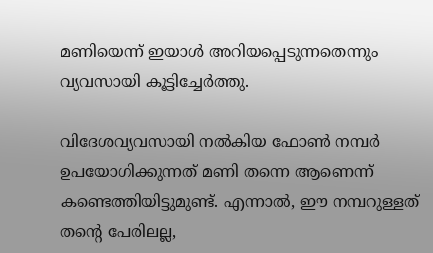മണിയെന്ന് ഇയാൾ അറിയപ്പെടുന്നതെന്നും വ്യവസായി കൂട്ടിച്ചേർത്തു.

വിദേശവ്യവസായി നൽകിയ ഫോൺ നമ്പർ ഉപയോഗിക്കുന്നത് മണി തന്നെ ആണെന്ന് കണ്ടെത്തിയിട്ടുമുണ്ട്. എന്നാൽ, ഈ നമ്പറുള്ളത് തന്റെ പേരിലല്ല,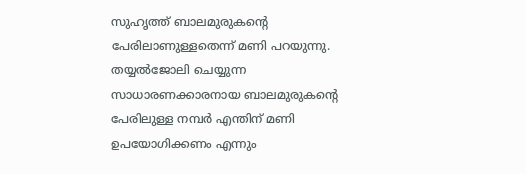സുഹൃത്ത് ബാലമുരുകന്റെ പേരിലാണുള്ളതെന്ന് മണി പറയുന്നു. തയ്യൽജോലി ചെയ്യുന്ന സാധാരണക്കാരനായ ബാലമുരുകന്റെ പേരിലുള്ള നമ്പർ എന്തിന് മണി ഉപയോഗിക്കണം എന്നും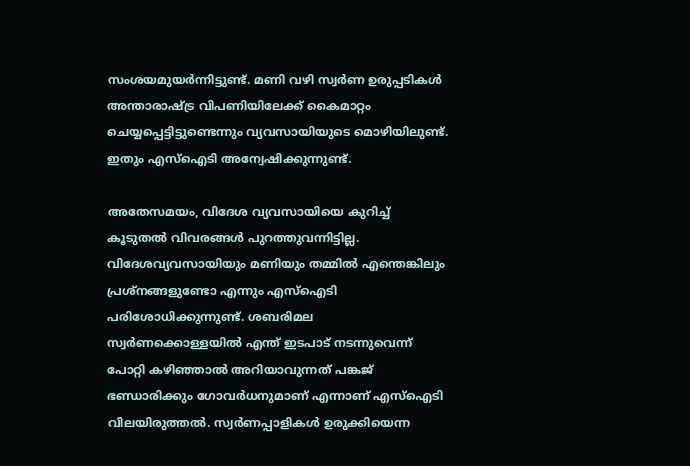സംശയമുയർന്നിട്ടുണ്ട്. മണി വഴി സ്വർണ ഉരുപ്പടികൾ അന്താരാഷ്‌ട്ര വിപണിയിലേക്ക് കൈമാറ്റം ചെയ്യപ്പെട്ടിട്ടുണ്ടെന്നും വ്യവസായിയുടെ മൊഴിയിലുണ്ട്. ഇതും എസ്‌ഐടി അന്വേഷിക്കുന്നുണ്ട്.

അതേസമയം, വിദേശ വ്യവസായിയെ കുറിച്ച് കൂടുതൽ വിവരങ്ങൾ പുറത്തുവന്നിട്ടില്ല. വിദേശവ്യവസായിയും മണിയും തമ്മിൽ എന്തെങ്കിലും പ്രശ്‌നങ്ങളുണ്ടോ എന്നും എസ്‌ഐടി പരിശോധിക്കുന്നുണ്ട്. ശബരിമല സ്വർണക്കൊള്ളയിൽ എന്ത് ഇടപാട് നടന്നുവെന്ന് പോറ്റി കഴിഞ്ഞാൽ അറിയാവുന്നത് പങ്കജ് ഭണ്ഡാരിക്കും ഗോവർധനുമാണ് എന്നാണ് എസ്‌ഐടി വിലയിരുത്തൽ. സ്വർണപ്പാളികൾ ഉരുക്കിയെന്ന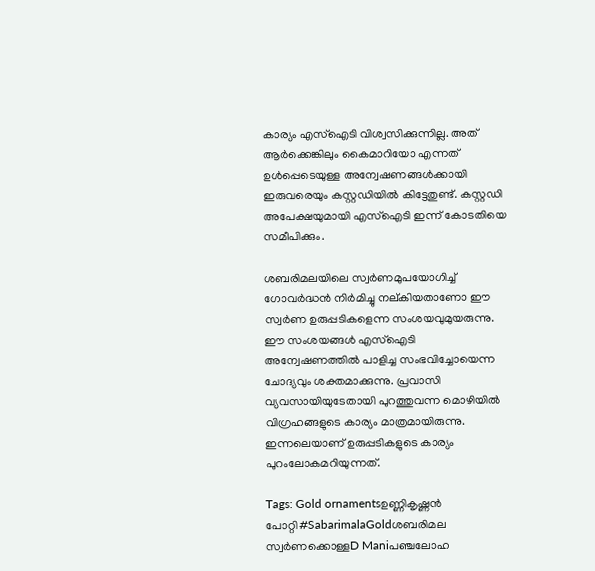കാര്യം എസ്‌ഐടി വിശ്വസിക്കുന്നില്ല. അത് ആർക്കെങ്കിലും കൈമാറിയോ എന്നത് ഉൾപ്പെടെയുള്ള അന്വേഷണങ്ങൾക്കായി ഇരുവരെയും കസ്റ്റഡിയിൽ കിട്ടേതുണ്ട്. കസ്റ്റഡി അപേക്ഷയുമായി എസ്‌ഐടി ഇന്ന് കോടതിയെ സമീപിക്കും.

ശബരിമലയിലെ സ്വര്‍ണമുപയോഗിച്ച് ഗോവര്‍ദ്ധന്‍ നിര്‍മിച്ചു നല്കിയതാണോ ഈ സ്വര്‍ണ ഉരുപ്പടികളെന്ന സംശയവുമുയരുന്നു. ഈ സംശയങ്ങള്‍ എസ്‌ഐടി അന്വേഷണത്തില്‍ പാളിച്ച സംഭവിച്ചോയെന്ന ചോദ്യവും ശക്തമാക്കുന്നു. പ്രവാസി വ്യവസായിയുടേതായി പുറത്തുവന്ന മൊഴിയില്‍ വിഗ്രഹങ്ങളുടെ കാര്യം മാത്രമായിരുന്നു. ഇന്നലെയാണ് ഉരുപ്പടികളുടെ കാര്യം പുറംലോകമറിയുന്നത്.

Tags: Gold ornamentsഉണ്ണികൃഷ്ണന്‍ പോറ്റി#SabarimalaGoldശബരിമല സ്വര്‍ണക്കൊള്ളD Maniപഞ്ചലോഹ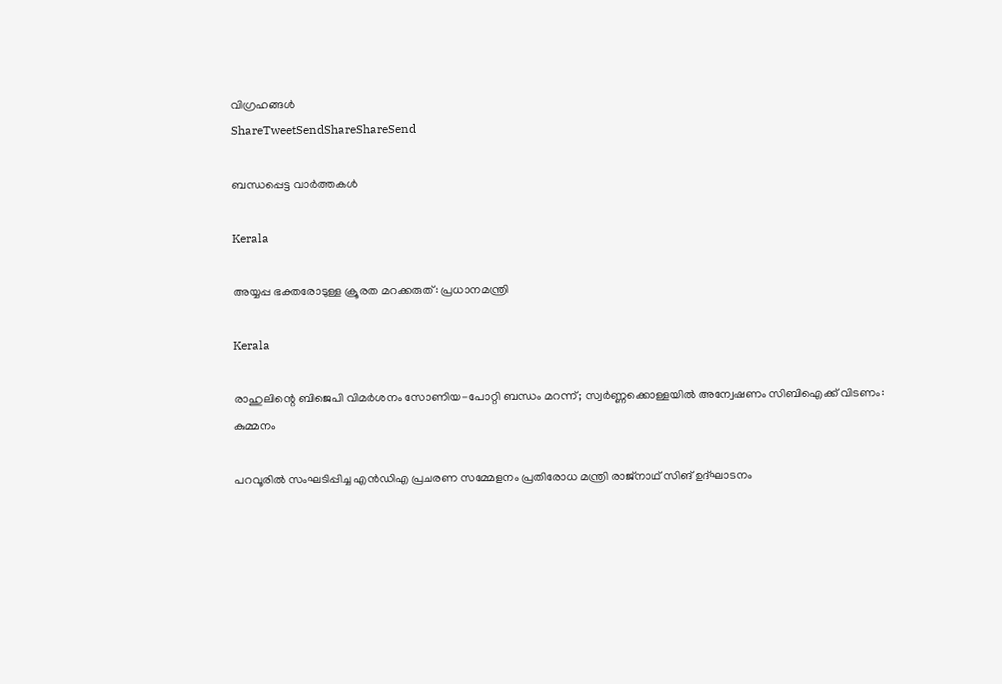വിഗ്രഹങ്ങള്‍
ShareTweetSendShareShareSend

ബന്ധപ്പെട്ട വാര്‍ത്തകള്‍

Kerala

അയ്യപ്പ ഭക്തരോടുള്ള ക്രൂരത മറക്കരുത്: പ്രധാനമന്ത്രി

Kerala

രാഹുലിന്റെ ബിജെപി വിമര്‍ശനം സോണിയ-പോറ്റി ബന്ധം മറന്ന്; സ്വര്‍ണ്ണക്കൊള്ളയില്‍ അന്വേഷണം സിബിഐക്ക് വിടണം: കുമ്മനം

പറവൂരില്‍ സംഘടിപ്പിച്ച എന്‍ഡിഎ പ്രചരണ സമ്മേളനം പ്രതിരോധ മന്ത്രി രാജ്‌നാഥ് സിങ് ഉദ്ഘാടനം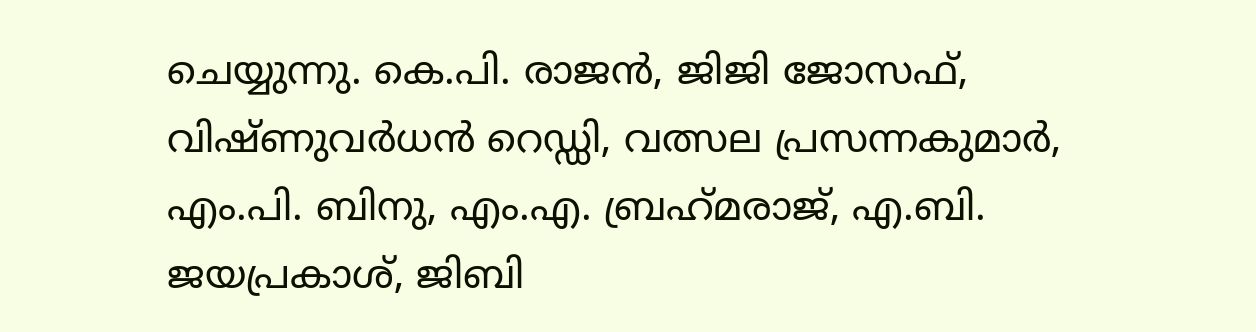ചെയ്യുന്നു. കെ.പി. രാജന്‍, ജിജി ജോസഫ്, വിഷ്ണുവര്‍ധന്‍ റെഡ്ഡി, വത്സല പ്രസന്നകുമാര്‍, എം.പി. ബിനു, എം.എ. ബ്രഹ്‌മരാജ്, എ.ബി. ജയപ്രകാശ്, ജിബി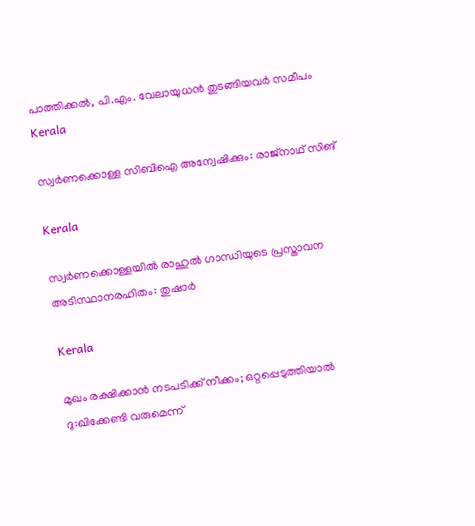പാത്തിക്കല്‍, പി.എം. വേലായുധന്‍ തുടങ്ങിയവര്‍ സമീപം
Kerala

സ്വര്‍ണക്കൊള്ള സിബിഐ അന്വേഷിക്കും: രാജ്‌നാഥ് സിങ്

Kerala

സ്വര്‍ണക്കൊള്ളയില്‍ രാഹുല്‍ ഗാന്ധിയുടെ പ്രസ്താവന അടിസ്ഥാനരഹിതം: തുഷാര്‍

Kerala

മുഖം രക്ഷിക്കാന്‍ നടപടിക്ക് നീക്കം; ഒറ്റപ്പെടുത്തിയാല്‍ ദു:ഖിക്കേണ്ടി വരുമെന്ന്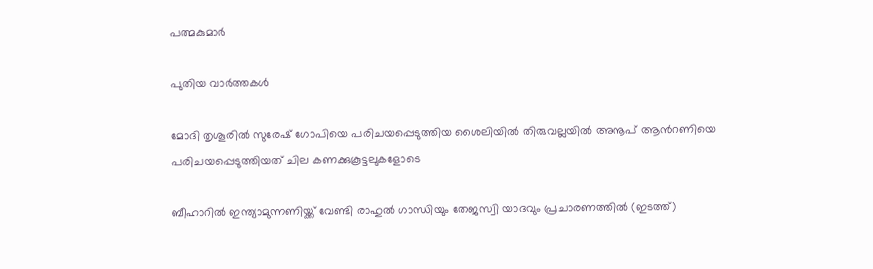പത്മകുമാര്‍

പുതിയ വാര്‍ത്തകള്‍

മോദി തൃശൂരില്‍ സുരേഷ് ഗോപിയെ പരിചയപ്പെടുത്തിയ ശൈലിയില്‍ തിരുവല്ലയില്‍ അനൂപ് ആന്‍റണിയെ പരിചയപ്പെടുത്തിയത് ചില കണക്കുകൂട്ടലുകളോടെ

ബീഹാറില്‍ ഇന്ത്യാമുന്നണിയ്ക്ക് വേണ്ടി രാഹുല്‍ ഗാന്ധിയും തേജസ്വി യാദവും പ്രചാരണത്തില്‍ (ഇടത്ത്)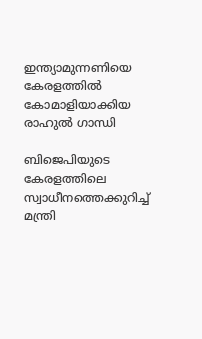ഇന്ത്യാമുന്നണിയെ കേരളത്തില്‍ കോമാളിയാക്കിയ രാഹുല്‍ ഗാന്ധി

ബിജെപിയുടെ കേരളത്തിലെ സ്വാധീനത്തെക്കുറിച്ച് മന്ത്രി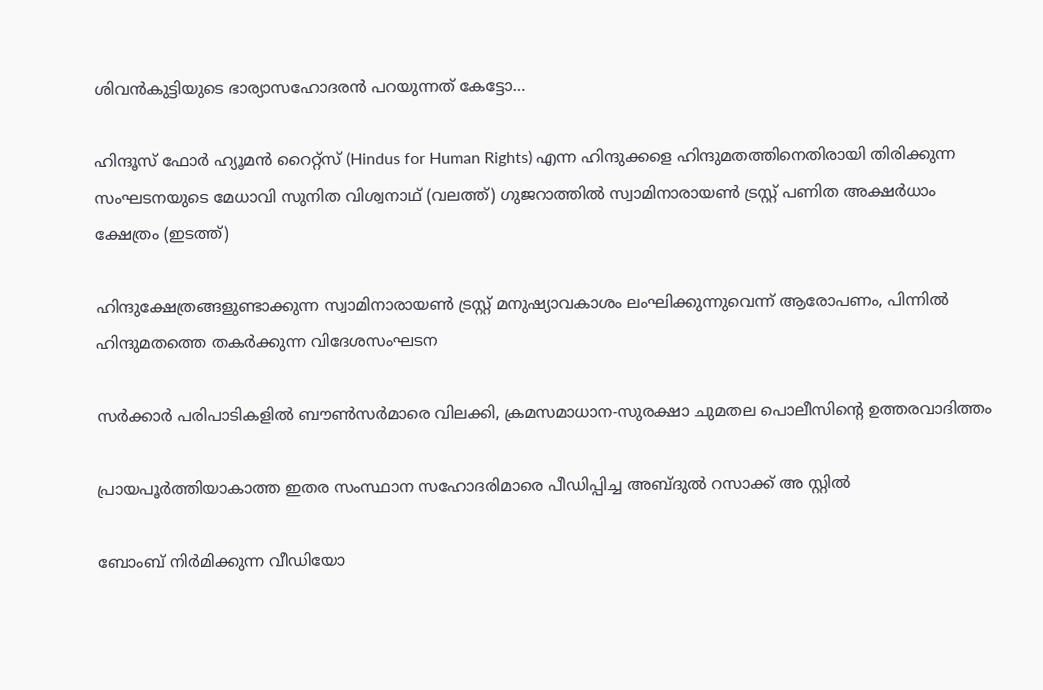ശിവന്‍കുട്ടിയുടെ ഭാര്യാസഹോദരന്‍ പറയുന്നത് കേട്ടോ…

ഹിന്ദൂസ് ഫോര്‍ ഹ്യൂമന്‍ റൈറ്റ്സ് (Hindus for Human Rights) എന്ന ഹിന്ദുക്കളെ ഹിന്ദുമതത്തിനെതിരായി തിരിക്കുന്ന സംഘടനയുടെ മേധാവി സുനിത വിശ്വനാഥ് (വലത്ത്) ഗുജറാത്തില്‍ സ്വാമിനാരായണ്‍ ട്രസ്റ്റ് പണിത അക്ഷര്‍ധാം ക്ഷേത്രം (ഇടത്ത്)

ഹിന്ദുക്ഷേത്രങ്ങളുണ്ടാക്കുന്ന സ്വാമിനാരായണ്‍ ട്രസ്റ്റ് മനുഷ്യാവകാശം ലംഘിക്കുന്നുവെന്ന് ആരോപണം, പിന്നില്‍ ഹിന്ദുമതത്തെ തകര്‍ക്കുന്ന വിദേശസംഘടന

സര്‍ക്കാര്‍ പരിപാടികളില്‍ ബൗണ്‍സര്‍മാരെ വിലക്കി, ക്രമസമാധാന-സുരക്ഷാ ചുമതല പൊലീസിന്റെ ഉത്തരവാദിത്തം

പ്രായപൂര്‍ത്തിയാകാത്ത ഇതര സംസ്ഥാന സഹോദരിമാരെ പീഡിപ്പിച്ച അബ്ദുല്‍ റസാക്ക് അ സ്റ്റില്‍

ബോംബ് നിര്‍മിക്കുന്ന വീഡിയോ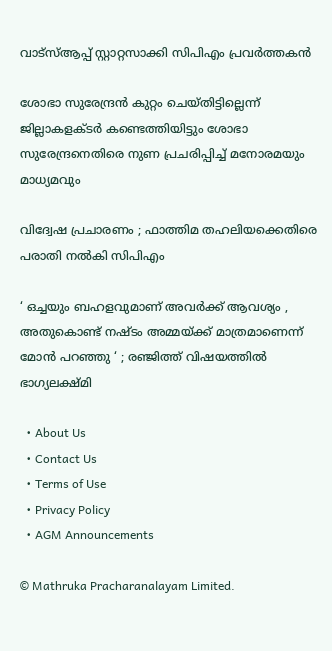വാട്‌സ്ആപ്പ് സ്റ്റാറ്റസാക്കി സിപിഎം പ്രവര്‍ത്തകന്‍

ശോഭാ സുരേന്ദ്രന്‍ കുറ്റം ചെയ്തിട്ടില്ലെന്ന് ജില്ലാകളക്ടര്‍ കണ്ടെത്തിയിട്ടും ശോഭാ സുരേന്ദ്രനെതിരെ നുണ പ്രചരിപ്പിച്ച് മനോരമയും മാധ്യമവും

വിദ്വേഷ പ്രചാരണം ; ഫാത്തിമ തഹലിയക്കെതിരെ പരാതി നല്‍കി സിപിഎം

‘ ഒച്ചയും ബഹളവുമാണ് അവർക്ക് ആവശ്യം , അതുകൊണ്ട് നഷ്ടം അമ്മയ്‌ക്ക് മാത്രമാണെന്ന് മോൻ പറഞ്ഞു ‘ ; രഞ്ജിത്ത് വിഷയത്തിൽ ഭാഗ്യലക്ഷ്മി

  • About Us
  • Contact Us
  • Terms of Use
  • Privacy Policy
  • AGM Announcements

© Mathruka Pracharanalayam Limited.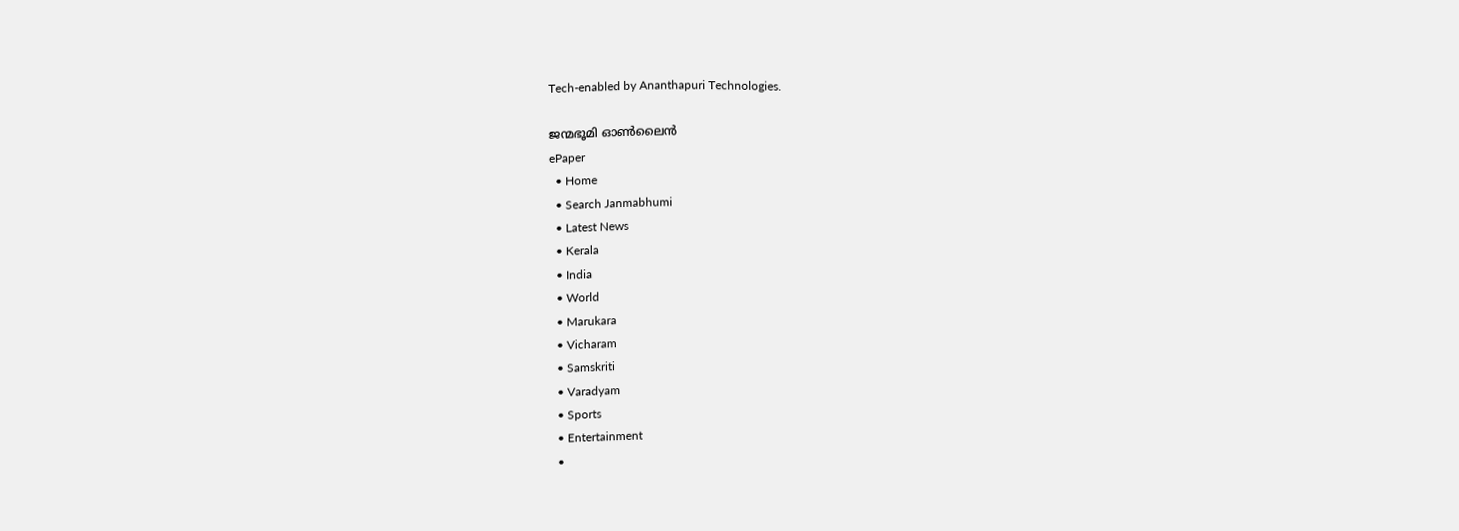Tech-enabled by Ananthapuri Technologies.

ജന്മഭൂമി ഓണ്‍ലൈന്‍
ePaper
  • Home
  • Search Janmabhumi
  • Latest News
  • Kerala
  • India
  • World
  • Marukara
  • Vicharam
  • Samskriti
  • Varadyam
  • Sports
  • Entertainment
  •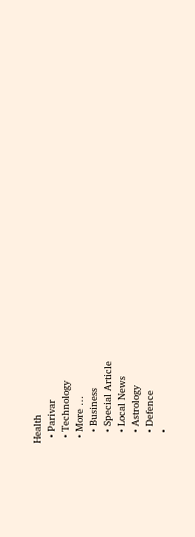Health
  • Parivar
  • Technology
  • More …
    • Business
    • Special Article
    • Local News
    • Astrology
    • Defence
    •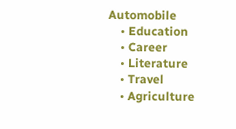Automobile
    • Education
    • Career
    • Literature
    • Travel
    • Agriculture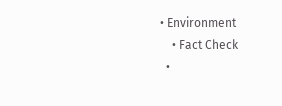• Environment
    • Fact Check
  •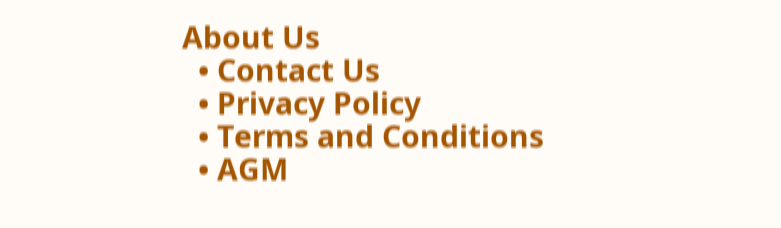About Us
  • Contact Us
  • Privacy Policy
  • Terms and Conditions
  • AGM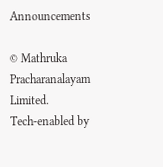Announcements

© Mathruka Pracharanalayam Limited.
Tech-enabled by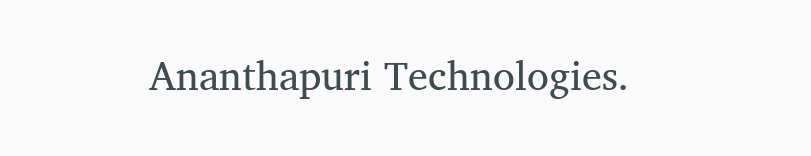Ananthapuri Technologies.